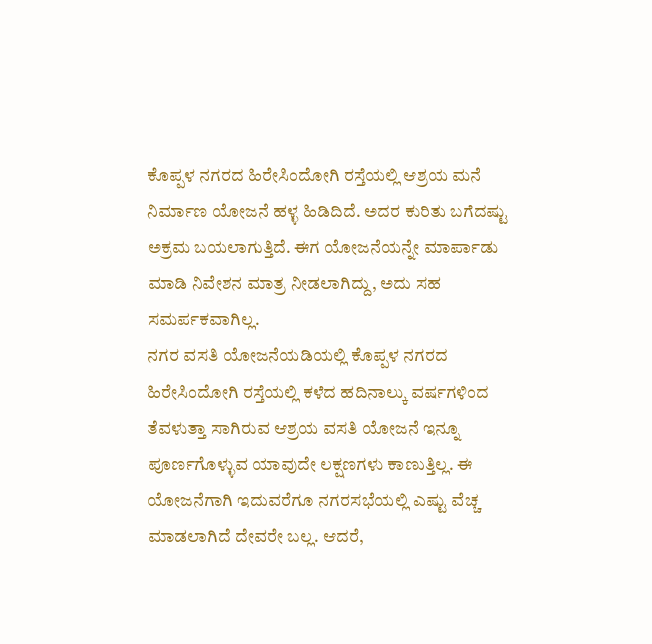ಕೊಪ್ಪಳ ನಗರದ ಹಿರೇಸಿಂದೋಗಿ ರಸ್ತೆಯಲ್ಲಿ ಆಶ್ರಯ ಮನೆ ನಿರ್ಮಾಣ ಯೋಜನೆ ಹಳ್ಳ ಹಿಡಿದಿದೆ. ಅದರ ಕುರಿತು ಬಗೆದಷ್ಟು ಅಕ್ರಮ ಬಯಲಾಗುತ್ತಿದೆ. ಈಗ ಯೋಜನೆಯನ್ನೇ ಮಾರ್ಪಾಡು ಮಾಡಿ ನಿವೇಶನ ಮಾತ್ರ ನೀಡಲಾಗಿದ್ದು, ಅದು ಸಹ ಸಮರ್ಪಕವಾಗಿಲ್ಲ.
ನಗರ ವಸತಿ ಯೋಜನೆಯಡಿಯಲ್ಲಿ ಕೊಪ್ಪಳ ನಗರದ ಹಿರೇಸಿಂದೋಗಿ ರಸ್ತೆಯಲ್ಲಿ ಕಳೆದ ಹದಿನಾಲ್ಕು ವರ್ಷಗಳಿಂದ ತೆವಳುತ್ತಾ ಸಾಗಿರುವ ಆಶ್ರಯ ವಸತಿ ಯೋಜನೆ ಇನ್ನೂ ಪೂರ್ಣಗೊಳ್ಳುವ ಯಾವುದೇ ಲಕ್ಷಣಗಳು ಕಾಣುತ್ತಿಲ್ಲ. ಈ ಯೋಜನೆಗಾಗಿ ಇದುವರೆಗೂ ನಗರಸಭೆಯಲ್ಲಿ ಎಷ್ಟು ವೆಚ್ಚ ಮಾಡಲಾಗಿದೆ ದೇವರೇ ಬಲ್ಲ. ಆದರೆ,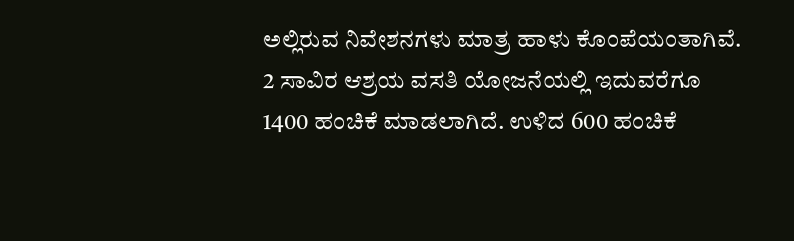ಅಲ್ಲಿರುವ ನಿವೇಶನಗಳು ಮಾತ್ರ ಹಾಳು ಕೊಂಪೆಯಂತಾಗಿವೆ.
2 ಸಾವಿರ ಆಶ್ರಯ ವಸತಿ ಯೋಜನೆಯಲ್ಲಿ ಇದುವರೆಗೂ 1400 ಹಂಚಿಕೆ ಮಾಡಲಾಗಿದೆ. ಉಳಿದ 600 ಹಂಚಿಕೆ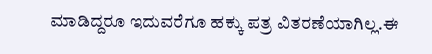ಮಾಡಿದ್ದರೂ ಇದುವರೆಗೂ ಹಕ್ಕು ಪತ್ರ ವಿತರಣೆಯಾಗಿಲ್ಲ.ಈ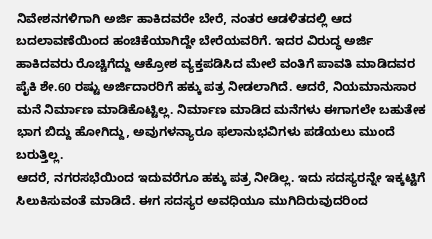ನಿವೇಶನಗಳಿಗಾಗಿ ಅರ್ಜಿ ಹಾಕಿದವರೇ ಬೇರೆ, ನಂತರ ಆಡಳಿತದಲ್ಲಿ ಆದ ಬದಲಾವಣೆಯಿಂದ ಹಂಚಿಕೆಯಾಗಿದ್ದೇ ಬೇರೆಯವರಿಗೆ. ಇದರ ವಿರುದ್ಧ ಅರ್ಜಿ ಹಾಕಿದವರು ರೊಚ್ಚಿಗೆದ್ದು ಆಕ್ರೋಶ ವ್ಯಕ್ತಪಡಿಸಿದ ಮೇಲೆ ವಂತಿಗೆ ಪಾವತಿ ಮಾಡಿದವರ ಪೈಕಿ ಶೇ.60 ರಷ್ಟು ಅರ್ಜಿದಾರರಿಗೆ ಹಕ್ಕು ಪತ್ರ ನೀಡಲಾಗಿದೆ. ಆದರೆ, ನಿಯಮಾನುಸಾರ ಮನೆ ನಿರ್ಮಾಣ ಮಾಡಿಕೊಟ್ಟಿಲ್ಲ. ನಿರ್ಮಾಣ ಮಾಡಿದ ಮನೆಗಳು ಈಗಾಗಲೇ ಬಹುತೇಕ ಭಾಗ ಬಿದ್ದು ಹೋಗಿದ್ದು, ಅವುಗಳನ್ಯಾರೂ ಫಲಾನುಭವಿಗಳು ಪಡೆಯಲು ಮುಂದೆ ಬರುತ್ತಿಲ್ಲ.
ಆದರೆ, ನಗರಸಭೆಯಿಂದ ಇದುವರೆಗೂ ಹಕ್ಕು ಪತ್ರ ನೀಡಿಲ್ಲ. ಇದು ಸದಸ್ಯರನ್ನೇ ಇಕ್ಕಟ್ಟಿಗೆ ಸಿಲುಕಿಸುವಂತೆ ಮಾಡಿದೆ. ಈಗ ಸದಸ್ಯರ ಅವಧಿಯೂ ಮುಗಿದಿರುವುದರಿಂದ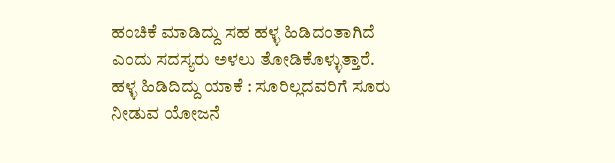ಹಂಚಿಕೆ ಮಾಡಿದ್ದು ಸಹ ಹಳ್ಳ ಹಿಡಿದಂತಾಗಿದೆ ಎಂದು ಸದಸ್ಯರು ಅಳಲು ತೋಡಿಕೊಳ್ಳುತ್ತಾರೆ.
ಹಳ್ಳ ಹಿಡಿದಿದ್ದು ಯಾಕೆ : ಸೂರಿಲ್ಲದವರಿಗೆ ಸೂರು ನೀಡುವ ಯೋಜನೆ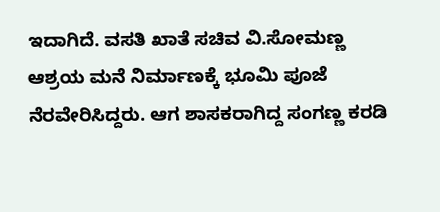ಇದಾಗಿದೆ. ವಸತಿ ಖಾತೆ ಸಚಿವ ವಿ.ಸೋಮಣ್ಣ ಆಶ್ರಯ ಮನೆ ನಿರ್ಮಾಣಕ್ಕೆ ಭೂಮಿ ಪೂಜೆ ನೆರವೇರಿಸಿದ್ದರು. ಆಗ ಶಾಸಕರಾಗಿದ್ದ ಸಂಗಣ್ಣ ಕರಡಿ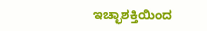ಇಚ್ಛಾಶಕ್ತಿಯಿಂದ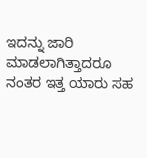ಇದನ್ನು ಜಾರಿ ಮಾಡಲಾಗಿತ್ತಾದರೂ ನಂತರ ಇತ್ತ ಯಾರು ಸಹ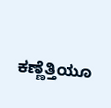ಕಣ್ಣೆತ್ತಿಯೂ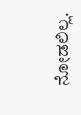ನೋಡಲಿಲ್ಲ.